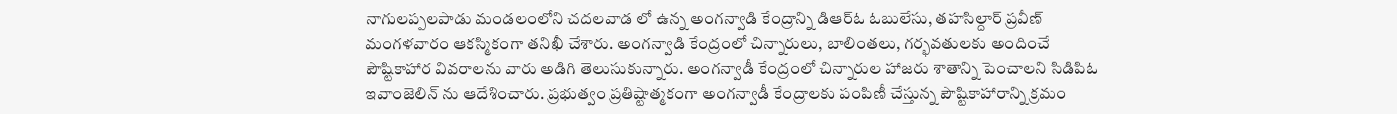నాగులప్పలపాడు మండలంలోని చదలవాడ లో ఉన్న అంగన్వాడి కేంద్రాన్ని డిఆర్ఓ ఓబులేసు, తహసిల్దార్ ప్రవీణ్ మంగళవారం ఆకస్మికంగా తనిఖీ చేశారు. అంగన్వాడి కేంద్రంలో చిన్నారులు, బాలింతలు, గర్భవతులకు అందించే పౌష్టికాహార వివరాలను వారు అడిగి తెలుసుకున్నారు. అంగన్వాడీ కేంద్రంలో చిన్నారుల హాజరు శాతాన్ని పెంచాలని సిడిపిఓ ఇవాంజెలిన్ ను ఆదేశించారు. ప్రభుత్వం ప్రతిష్టాత్మకంగా అంగన్వాడీ కేంద్రాలకు పంపిణీ చేస్తున్న పౌష్టికాహారాన్ని క్రమం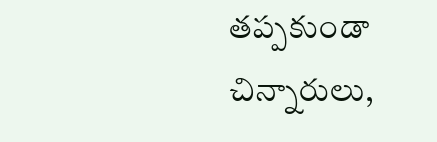తప్పకుండా చిన్నారులు,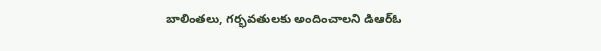బాలింతలు, గర్భవతులకు అందించాలని డిఆర్ఓ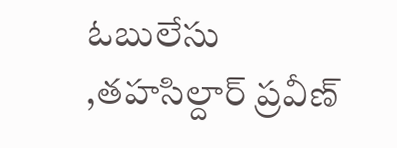ఓబులేసు ,తహసిల్దార్ ప్రవీణ్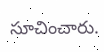సూచించారు.